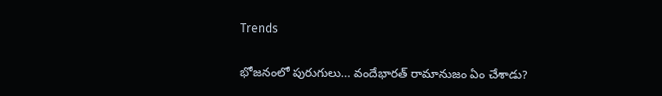Trends

భోజనంలో పురుగులు… వందేభారత్ రామానుజం ఏం చేశాడు?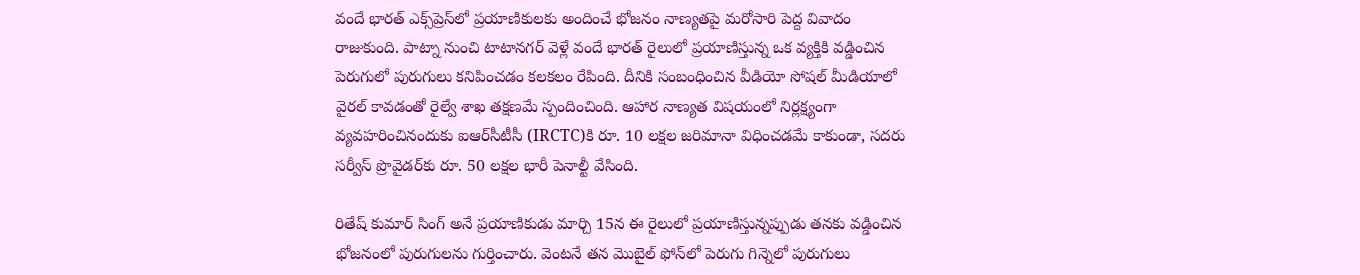వందే భారత్ ఎక్స్‌ప్రెస్‌లో ప్రయాణికులకు అందించే భోజనం నాణ్యతపై మరోసారి పెద్ద వివాదం రాజుకుంది. పాట్నా నుంచి టాటానగర్ వెళ్లే వందే భారత్ రైలులో ప్రయాణిస్తున్న ఒక వ్యక్తికి వడ్డించిన పెరుగులో పురుగులు కనిపించడం కలకలం రేపింది. దీనికి సంబంధించిన వీడియో సోషల్ మీడియాలో వైరల్ కావడంతో రైల్వే శాఖ తక్షణమే స్పందించింది. ఆహార నాణ్యత విషయంలో నిర్లక్ష్యంగా వ్యవహరించినందుకు ఐఆర్‌సీటీసీ (IRCTC)కి రూ. 10 లక్షల జరిమానా విధించడమే కాకుండా, సదరు సర్వీస్ ప్రొవైడర్‌కు రూ. 50 లక్షల భారీ పెనాల్టీ వేసింది.

రితేష్ కుమార్ సింగ్ అనే ప్రయాణికుడు మార్చి 15న ఈ రైలులో ప్రయాణిస్తున్నప్పుడు తనకు వడ్డించిన భోజనంలో పురుగులను గుర్తించారు. వెంటనే తన మొబైల్ ఫోన్‌లో పెరుగు గిన్నెలో పురుగులు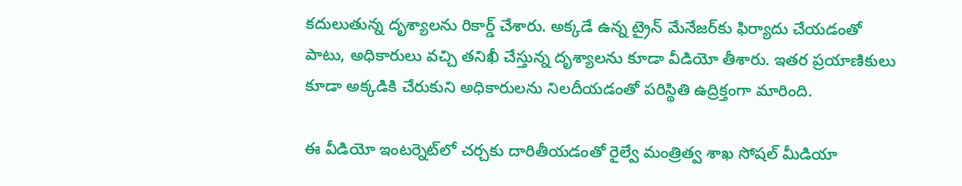కదులుతున్న దృశ్యాలను రికార్డ్ చేశారు. అక్కడే ఉన్న ట్రైన్ మేనేజర్‌కు ఫిర్యాదు చేయడంతో పాటు, అధికారులు వచ్చి తనిఖీ చేస్తున్న దృశ్యాలను కూడా వీడియో తీశారు. ఇతర ప్రయాణికులు కూడా అక్కడికి చేరుకుని అధికారులను నిలదీయడంతో పరిస్థితి ఉద్రిక్తంగా మారింది.

ఈ వీడియో ఇంటర్నెట్‌లో చర్చకు దారితీయడంతో రైల్వే మంత్రిత్వ శాఖ సోషల్ మీడియా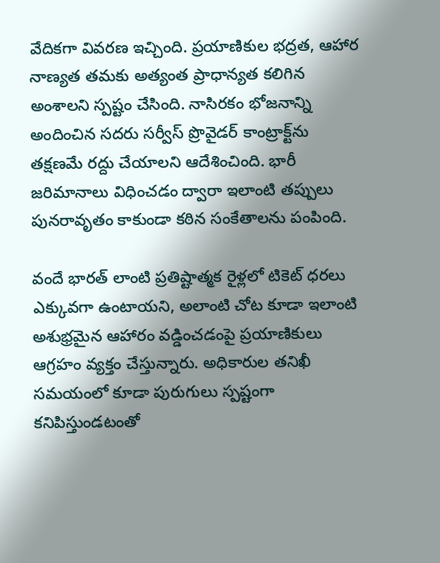వేదికగా వివరణ ఇచ్చింది. ప్రయాణికుల భద్రత, ఆహార నాణ్యత తమకు అత్యంత ప్రాధాన్యత కలిగిన అంశాలని స్పష్టం చేసింది. నాసిరకం భోజనాన్ని అందించిన సదరు సర్వీస్ ప్రొవైడర్ కాంట్రాక్ట్‌ను తక్షణమే రద్దు చేయాలని ఆదేశించింది. భారీ జరిమానాలు విధించడం ద్వారా ఇలాంటి తప్పులు పునరావృతం కాకుండా కఠిన సంకేతాలను పంపింది.

వందే భారత్ లాంటి ప్రతిష్టాత్మక రైళ్లలో టికెట్ ధరలు ఎక్కువగా ఉంటాయని, అలాంటి చోట కూడా ఇలాంటి అశుభ్రమైన ఆహారం వడ్డించడంపై ప్రయాణికులు ఆగ్రహం వ్యక్తం చేస్తున్నారు. అధికారుల తనిఖీ సమయంలో కూడా పురుగులు స్పష్టంగా కనిపిస్తుండటంతో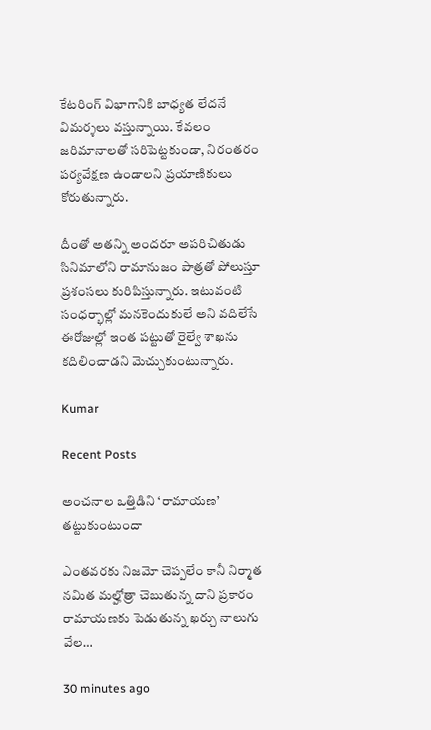కేటరింగ్ విభాగానికి బాధ్యత లేదనే విమర్శలు వస్తున్నాయి. కేవలం జరిమానాలతో సరిపెట్టకుండా, నిరంతరం పర్యవేక్షణ ఉండాలని ప్రయాణికులు కోరుతున్నారు.

దీంతో అతన్ని అందరూ అపరిచితుడు సినిమాలోని రామానుజం పాత్రతో పోలుస్తూ ప్రశంసలు కురిపిస్తున్నారు. ఇటువంటి సంధర్భాల్లో మనకెందుకులే అని వదిలేసే ఈరోజుల్లో ఇంత పట్టుతో రైల్వే శాఖను కదిలించాడని మెచ్చుకుంటున్నారు.

Kumar

Recent Posts

అంచనాల ఒత్తిడిని ‘రామాయణ’ తట్టుకుంటుందా

ఎంతవరకు నిజమో చెప్పలేం కానీ నిర్మాత నమిత మల్హోత్రా చెబుతున్న దాని ప్రకారం రామాయణకు పెడుతున్న ఖర్చు నాలుగు వేల…

30 minutes ago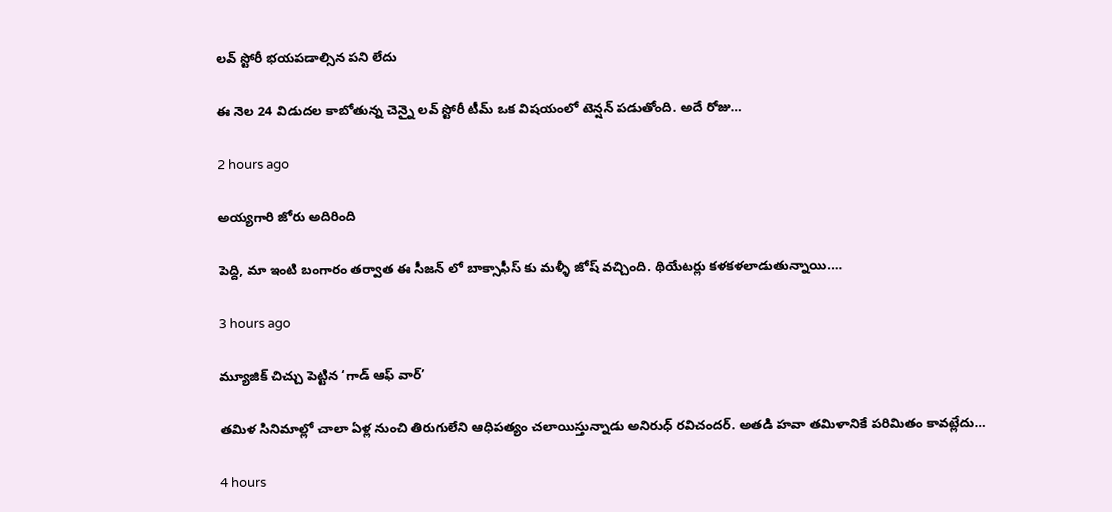లవ్ స్టోరీ భయపడాల్సిన పని లేదు

ఈ నెల 24 విడుదల కాబోతున్న చెన్నై లవ్ స్టోరీ టీమ్ ఒక విషయంలో టెన్షన్ పడుతోంది. అదే రోజు…

2 hours ago

అయ్యగారి జోరు అదిరింది

పెద్ది, మా ఇంటి బంగారం తర్వాత ఈ సీజన్ లో బాక్సాఫీస్ కు మళ్ళీ జోష్ వచ్చింది. థియేటర్లు కళకళలాడుతున్నాయి.…

3 hours ago

మ్యూజిక్ చిచ్చు పెట్టిన ‘గాడ్ ఆఫ్ వార్’

తమిళ సినిమాల్లో చాలా ఏళ్ల నుంచి తిరుగులేని ఆధిపత్యం చలాయిస్తున్నాడు అనిరుధ్ రవిచందర్. అతడి హవా తమిళానికే పరిమితం కావట్లేదు…

4 hours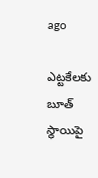ago

ఎట్టకేలకు బూత్ స్థాయిపై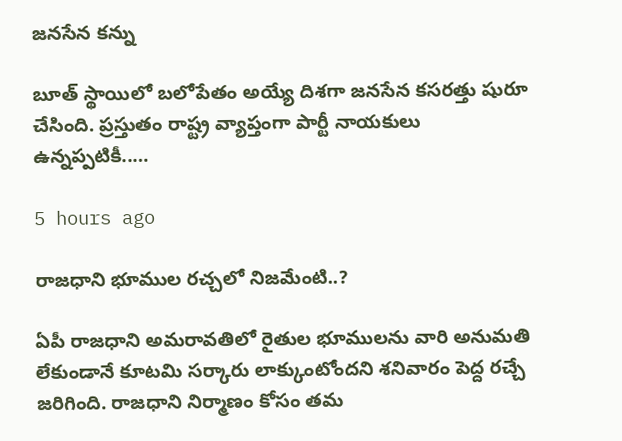జనసేన కన్ను

బూత్ స్థాయిలో బ‌లోపేతం అయ్యే దిశ‌గా జ‌న‌సేన క‌స‌ర‌త్తు షురూ చేసింది. ప్ర‌స్తుతం రాష్ట్ర వ్యాప్తంగా పార్టీ నాయ‌కులు ఉన్న‌ప్ప‌టికీ..…

5 hours ago

రాజధాని భూముల రచ్చలో నిజమేంటి..?

ఏపీ రాజధాని అమరావతిలో రైతుల భూములను వారి అనుమతి లేకుండానే కూటమి సర్కారు లాక్కుంటోందని శనివారం పెద్ద రచ్చే జరిగింది. రాజధాని నిర్మాణం కోసం తమ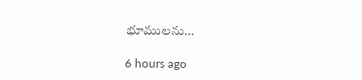భూములను…

6 hours ago